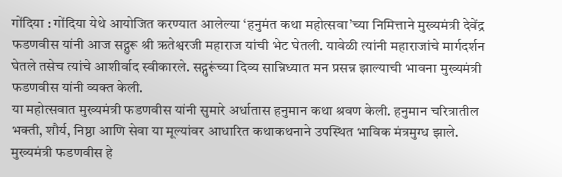गोंदिया : गोंदिया येथे आयोजित करण्यात आलेल्या ‘हनुमंत कथा महोत्सवा’च्या निमित्ताने मुख्यमंत्री देवेंद्र फडणवीस यांनी आज सद्गुरू श्री ऋतेश्वरजी महाराज यांची भेट घेतली. यावेळी त्यांनी महाराजांचे मार्गदर्शन घेतले तसेच त्यांचे आशीर्वाद स्वीकारले. सद्गुरूंच्या दिव्य सान्निध्यात मन प्रसन्न झाल्याची भावना मुख्यमंत्री फडणवीस यांनी व्यक्त केली.
या महोत्सवात मुख्यमंत्री फडणवीस यांनी सुमारे अर्धातास हनुमान कथा श्रवण केली. हनुमान चरित्रातील भक्ती, शौर्य, निष्ठा आणि सेवा या मूल्यांवर आधारित कथाकथनाने उपस्थित भाविक मंत्रमुग्ध झाले. मुख्यमंत्री फडणवीस हे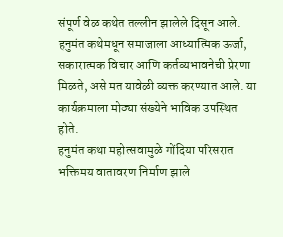संपूर्ण वेळ कथेत तल्लीन झालेले दिसून आले.
हनुमंत कथेमधून समाजाला आध्यात्मिक ऊर्जा, सकारात्मक विचार आणि कर्तव्यभावनेची प्रेरणा मिळते, असे मत यावेळी व्यक्त करण्यात आले. या कार्यक्रमाला मोठ्या संख्येने भाविक उपस्थित होते.
हनुमंत कथा महोत्सवामुळे गोंदिया परिसरात भक्तिमय वातावरण निर्माण झाले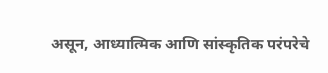असून, आध्यात्मिक आणि सांस्कृतिक परंपरेचे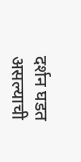दर्शन घडत असल्याची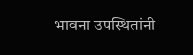भावना उपस्थितांनी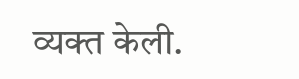व्यक्त केली.